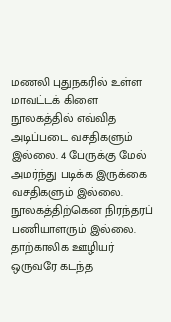மணலி புதுநகரில் உள்ள மாவட்டக் கிளை நூலகத்தில் எவ்வித அடிப்படை வசதிகளும் இல்லை. 4 பேருக்கு மேல் அமர்ந்து படிக்க இருக்கை வசதிகளும் இல்லை. நூலகத்திற்கென நிரந்தரப் பணியாளரும் இல்லை. தாற்காலிக ஊழியர் ஒருவரே கடந்த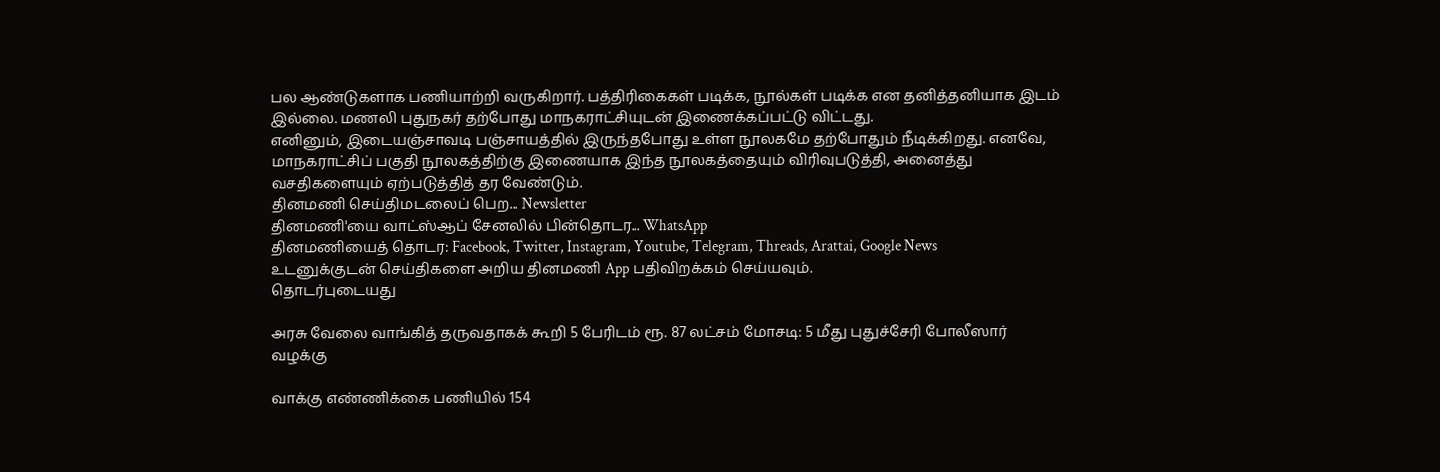பல ஆண்டுகளாக பணியாற்றி வருகிறார். பத்திரிகைகள் படிக்க, நூல்கள் படிக்க என தனித்தனியாக இடம் இல்லை. மணலி புதுநகர் தற்போது மாநகராட்சியுடன் இணைக்கப்பட்டு விட்டது.
எனினும், இடையஞ்சாவடி பஞ்சாயத்தில் இருந்தபோது உள்ள நூலகமே தற்போதும் நீடிக்கிறது. எனவே, மாநகராட்சிப் பகுதி நூலகத்திற்கு இணையாக இந்த நூலகத்தையும் விரிவுபடுத்தி, அனைத்து வசதிகளையும் ஏற்படுத்தித் தர வேண்டும்.
தினமணி செய்திமடலைப் பெற... Newsletter
தினமணி'யை வாட்ஸ்ஆப் சேனலில் பின்தொடர... WhatsApp
தினமணியைத் தொடர: Facebook, Twitter, Instagram, Youtube, Telegram, Threads, Arattai, Google News
உடனுக்குடன் செய்திகளை அறிய தினமணி App பதிவிறக்கம் செய்யவும்.
தொடர்புடையது

அரசு வேலை வாங்கித் தருவதாகக் கூறி 5 பேரிடம் ரூ. 87 லட்சம் மோசடி: 5 மீது புதுச்சேரி போலீஸார் வழக்கு

வாக்கு எண்ணிக்கை பணியில் 154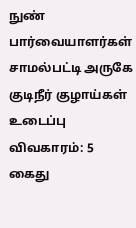நுண் பார்வையாளர்கள்
சாமல்பட்டி அருகே குடிநீர் குழாய்கள் உடைப்பு விவகாரம்: 5 கைது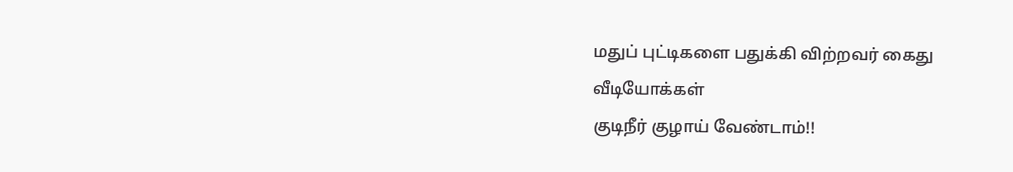மதுப் புட்டிகளை பதுக்கி விற்றவர் கைது
வீடியோக்கள்
குடிநீர் குழாய் வேண்டாம்!!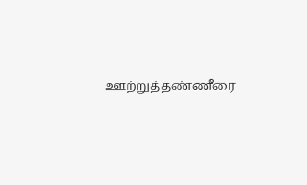ஊற்றுத்தண்ணீரை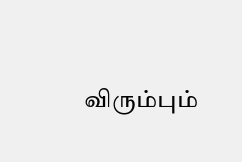விரும்பும்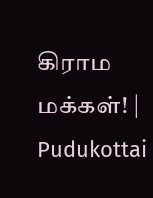கிராம மக்கள்! | Pudukottai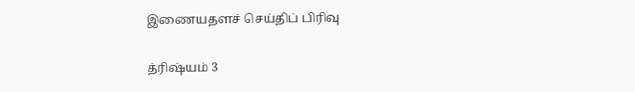இணையதளச் செய்திப் பிரிவு

த்ரிஷ்யம் 3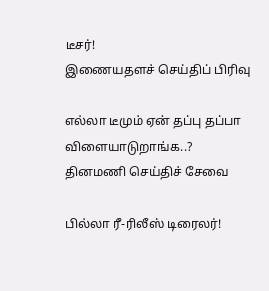டீசர்!
இணையதளச் செய்திப் பிரிவு

எல்லா டீமும் ஏன் தப்பு தப்பா விளையாடுறாங்க..?
தினமணி செய்திச் சேவை

பில்லா ரீ-ரிலீஸ் டிரைலர்!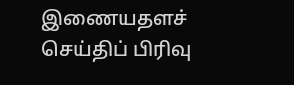இணையதளச் செய்திப் பிரிவு